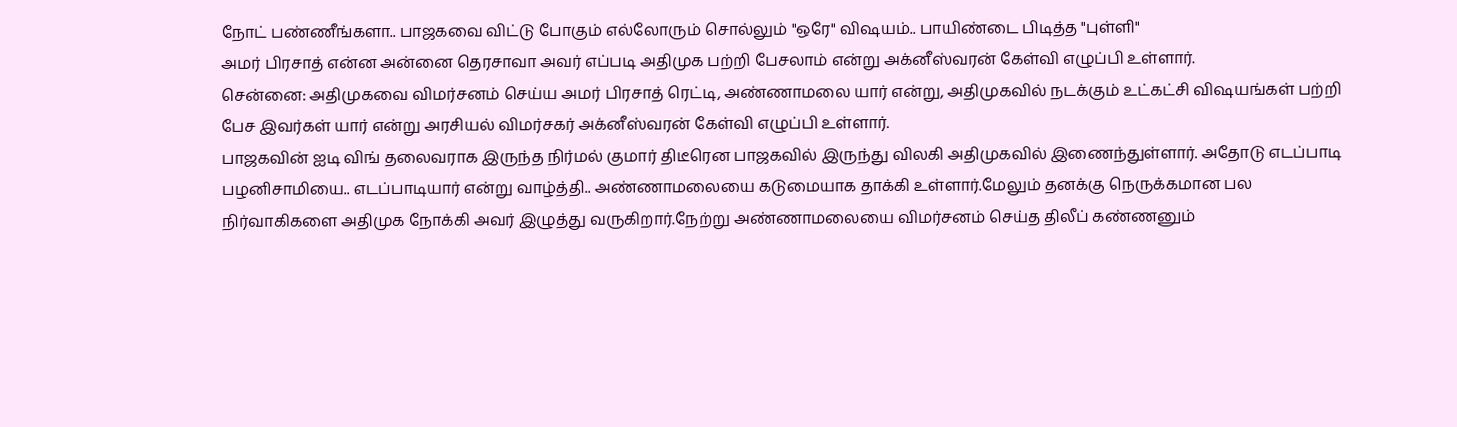நோட் பண்ணீங்களா.. பாஜகவை விட்டு போகும் எல்லோரும் சொல்லும் "ஒரே" விஷயம்.. பாயிண்டை பிடித்த "புள்ளி"
அமர் பிரசாத் என்ன அன்னை தெரசாவா அவர் எப்படி அதிமுக பற்றி பேசலாம் என்று அக்னீஸ்வரன் கேள்வி எழுப்பி உள்ளார்.
சென்னை: அதிமுகவை விமர்சனம் செய்ய அமர் பிரசாத் ரெட்டி, அண்ணாமலை யார் என்று, அதிமுகவில் நடக்கும் உட்கட்சி விஷயங்கள் பற்றி பேச இவர்கள் யார் என்று அரசியல் விமர்சகர் அக்னீஸ்வரன் கேள்வி எழுப்பி உள்ளார்.
பாஜகவின் ஐடி விங் தலைவராக இருந்த நிர்மல் குமார் திடீரென பாஜகவில் இருந்து விலகி அதிமுகவில் இணைந்துள்ளார். அதோடு எடப்பாடி பழனிசாமியை.. எடப்பாடியார் என்று வாழ்த்தி.. அண்ணாமலையை கடுமையாக தாக்கி உள்ளார்.மேலும் தனக்கு நெருக்கமான பல நிர்வாகிகளை அதிமுக நோக்கி அவர் இழுத்து வருகிறார்.நேற்று அண்ணாமலையை விமர்சனம் செய்த திலீப் கண்ணனும்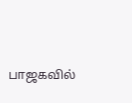பாஜகவில்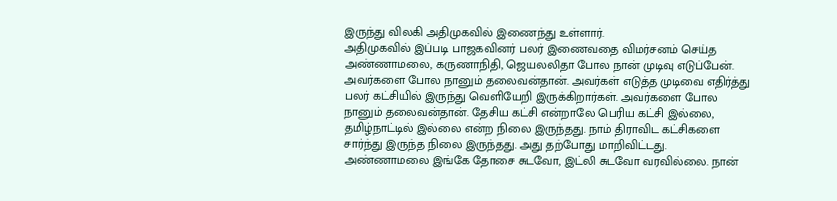இருந்து விலகி அதிமுகவில் இணைந்து உள்ளார்.
அதிமுகவில் இப்படி பாஜகவினர் பலர் இணைவதை விமர்சனம் செய்த அண்ணாமலை, கருணாநிதி, ஜெயலலிதா போல நான் முடிவு எடுப்பேன். அவர்களை போல நானும் தலைவன்தான். அவர்கள் எடுத்த முடிவை எதிர்த்து பலர் கட்சியில் இருந்து வெளியேறி இருக்கிறார்கள். அவர்களை போல நானும் தலைவன்தான். தேசிய கட்சி என்றாலே பெரிய கட்சி இல்லை, தமிழ்நாட்டில் இல்லை என்ற நிலை இருந்தது. நாம் திராவிட கட்சிகளை சார்ந்து இருந்த நிலை இருந்தது. அது தற்போது மாறிவிட்டது. அண்ணாமலை இங்கே தோசை சுடவோ, இட்லி சுடவோ வரவில்லை. நான்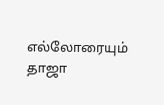எல்லோரையும் தாஜா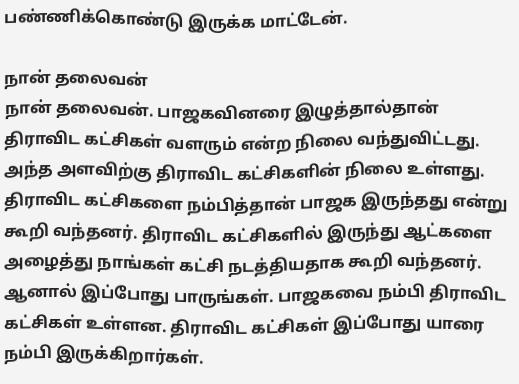பண்ணிக்கொண்டு இருக்க மாட்டேன்.

நான் தலைவன்
நான் தலைவன். பாஜகவினரை இழுத்தால்தான் திராவிட கட்சிகள் வளரும் என்ற நிலை வந்துவிட்டது. அந்த அளவிற்கு திராவிட கட்சிகளின் நிலை உள்ளது. திராவிட கட்சிகளை நம்பித்தான் பாஜக இருந்தது என்று கூறி வந்தனர். திராவிட கட்சிகளில் இருந்து ஆட்களை அழைத்து நாங்கள் கட்சி நடத்தியதாக கூறி வந்தனர். ஆனால் இப்போது பாருங்கள். பாஜகவை நம்பி திராவிட கட்சிகள் உள்ளன. திராவிட கட்சிகள் இப்போது யாரை நம்பி இருக்கிறார்கள்.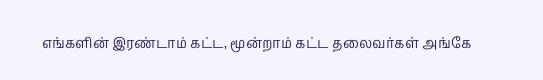எங்களின் இரண்டாம் கட்ட, மூன்றாம் கட்ட தலைவர்கள் அங்கே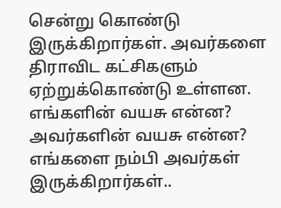சென்று கொண்டு இருக்கிறார்கள். அவர்களை திராவிட கட்சிகளும் ஏற்றுக்கொண்டு உள்ளன. எங்களின் வயசு என்ன? அவர்களின் வயசு என்ன? எங்களை நம்பி அவர்கள் இருக்கிறார்கள்..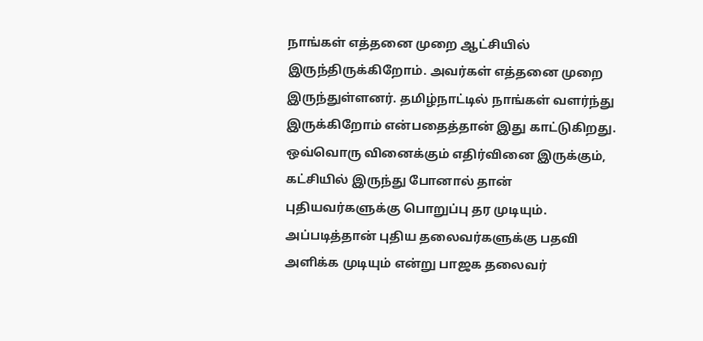நாங்கள் எத்தனை முறை ஆட்சியில் இருந்திருக்கிறோம். அவர்கள் எத்தனை முறை இருந்துள்ளனர். தமிழ்நாட்டில் நாங்கள் வளர்ந்து இருக்கிறோம் என்பதைத்தான் இது காட்டுகிறது. ஒவ்வொரு வினைக்கும் எதிர்வினை இருக்கும், கட்சியில் இருந்து போனால் தான் புதியவர்களுக்கு பொறுப்பு தர முடியும். அப்படித்தான் புதிய தலைவர்களுக்கு பதவி அளிக்க முடியும் என்று பாஜக தலைவர்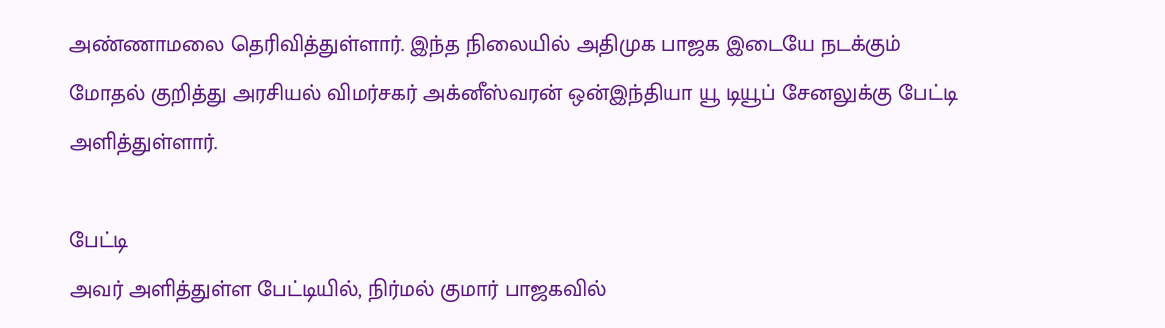அண்ணாமலை தெரிவித்துள்ளார். இந்த நிலையில் அதிமுக பாஜக இடையே நடக்கும் மோதல் குறித்து அரசியல் விமர்சகர் அக்னீஸ்வரன் ஒன்இந்தியா யூ டியூப் சேனலுக்கு பேட்டி அளித்துள்ளார்.

பேட்டி
அவர் அளித்துள்ள பேட்டியில், நிர்மல் குமார் பாஜகவில்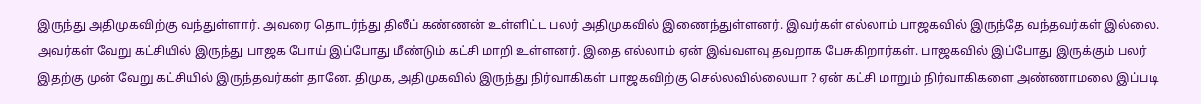இருந்து அதிமுகவிற்கு வந்துள்ளார். அவரை தொடர்ந்து திலீப் கண்ணன் உள்ளிட்ட பலர் அதிமுகவில் இணைந்துள்ளனர். இவர்கள் எல்லாம் பாஜகவில் இருந்தே வந்தவர்கள் இல்லை. அவர்கள் வேறு கட்சியில் இருந்து பாஜக போய் இப்போது மீண்டும் கட்சி மாறி உள்ளனர். இதை எல்லாம் ஏன் இவ்வளவு தவறாக பேசுகிறார்கள். பாஜகவில் இப்போது இருக்கும் பலர் இதற்கு முன் வேறு கட்சியில் இருந்தவர்கள் தானே. திமுக, அதிமுகவில் இருந்து நிர்வாகிகள் பாஜகவிற்கு செல்லவில்லையா ? ஏன் கட்சி மாறும் நிர்வாகிகளை அண்ணாமலை இப்படி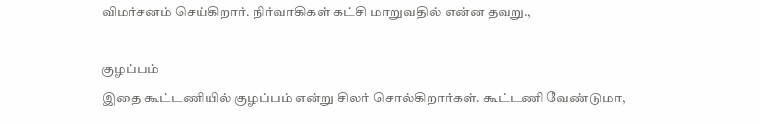விமர்சனம் செய்கிறார். நிர்வாகிகள் கட்சி மாறுவதில் என்ன தவறு.,

குழப்பம்
இதை கூட்டணியில் குழப்பம் என்று சிலர் சொல்கிறார்கள். கூட்டணி வேண்டுமா,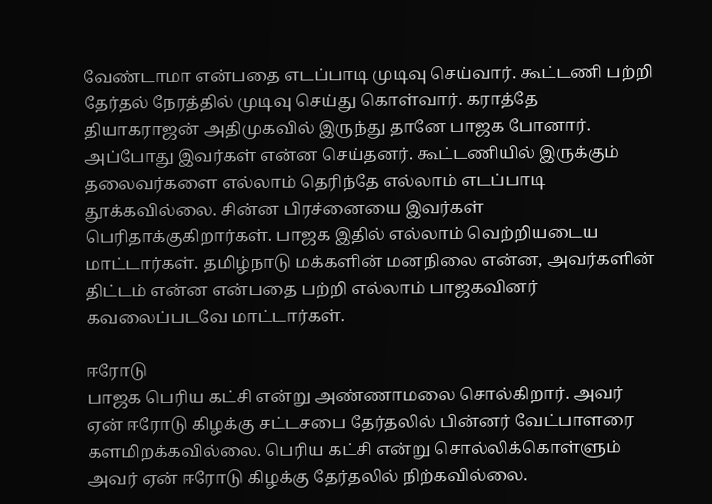வேண்டாமா என்பதை எடப்பாடி முடிவு செய்வார். கூட்டணி பற்றி தேர்தல் நேரத்தில் முடிவு செய்து கொள்வார். கராத்தே தியாகராஜன் அதிமுகவில் இருந்து தானே பாஜக போனார். அப்போது இவர்கள் என்ன செய்தனர். கூட்டணியில் இருக்கும் தலைவர்களை எல்லாம் தெரிந்தே எல்லாம் எடப்பாடி தூக்கவில்லை. சின்ன பிரச்னையை இவர்கள் பெரிதாக்குகிறார்கள். பாஜக இதில் எல்லாம் வெற்றியடைய மாட்டார்கள். தமிழ்நாடு மக்களின் மனநிலை என்ன, அவர்களின் திட்டம் என்ன என்பதை பற்றி எல்லாம் பாஜகவினர் கவலைப்படவே மாட்டார்கள்.

ஈரோடு
பாஜக பெரிய கட்சி என்று அண்ணாமலை சொல்கிறார். அவர் ஏன் ஈரோடு கிழக்கு சட்டசபை தேர்தலில் பின்னர் வேட்பாளரை களமிறக்கவில்லை. பெரிய கட்சி என்று சொல்லிக்கொள்ளும் அவர் ஏன் ஈரோடு கிழக்கு தேர்தலில் நிற்கவில்லை.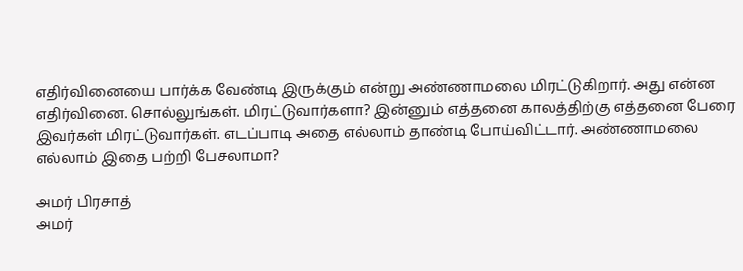எதிர்வினையை பார்க்க வேண்டி இருக்கும் என்று அண்ணாமலை மிரட்டுகிறார். அது என்ன எதிர்வினை. சொல்லுங்கள். மிரட்டுவார்களா? இன்னும் எத்தனை காலத்திற்கு எத்தனை பேரை இவர்கள் மிரட்டுவார்கள். எடப்பாடி அதை எல்லாம் தாண்டி போய்விட்டார். அண்ணாமலை எல்லாம் இதை பற்றி பேசலாமா?

அமர் பிரசாத்
அமர்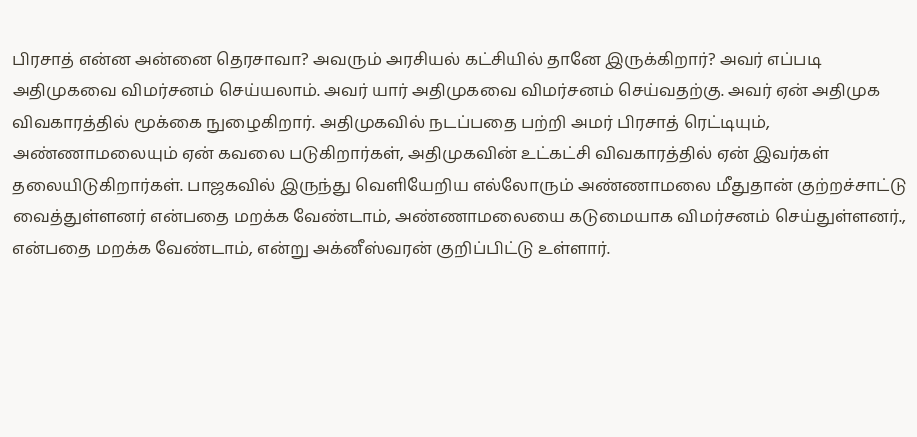பிரசாத் என்ன அன்னை தெரசாவா? அவரும் அரசியல் கட்சியில் தானே இருக்கிறார்? அவர் எப்படி அதிமுகவை விமர்சனம் செய்யலாம். அவர் யார் அதிமுகவை விமர்சனம் செய்வதற்கு. அவர் ஏன் அதிமுக விவகாரத்தில் மூக்கை நுழைகிறார். அதிமுகவில் நடப்பதை பற்றி அமர் பிரசாத் ரெட்டியும், அண்ணாமலையும் ஏன் கவலை படுகிறார்கள், அதிமுகவின் உட்கட்சி விவகாரத்தில் ஏன் இவர்கள் தலையிடுகிறார்கள். பாஜகவில் இருந்து வெளியேறிய எல்லோரும் அண்ணாமலை மீதுதான் குற்றச்சாட்டு வைத்துள்ளனர் என்பதை மறக்க வேண்டாம், அண்ணாமலையை கடுமையாக விமர்சனம் செய்துள்ளனர்., என்பதை மறக்க வேண்டாம், என்று அக்னீஸ்வரன் குறிப்பிட்டு உள்ளார்.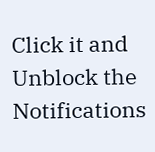Click it and Unblock the Notifications